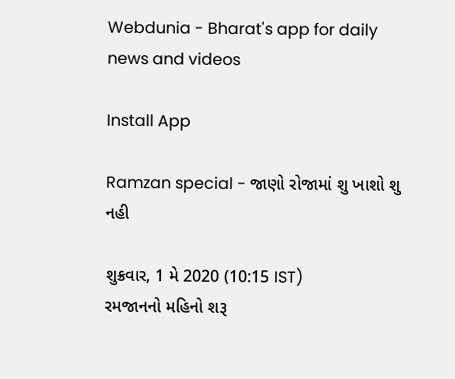Webdunia - Bharat's app for daily news and videos

Install App

Ramzan special - જાણો રોજામાં શુ ખાશો શુ નહી

શુક્રવાર, 1 મે 2020 (10:15 IST)
રમજાનનો મહિનો શરૂ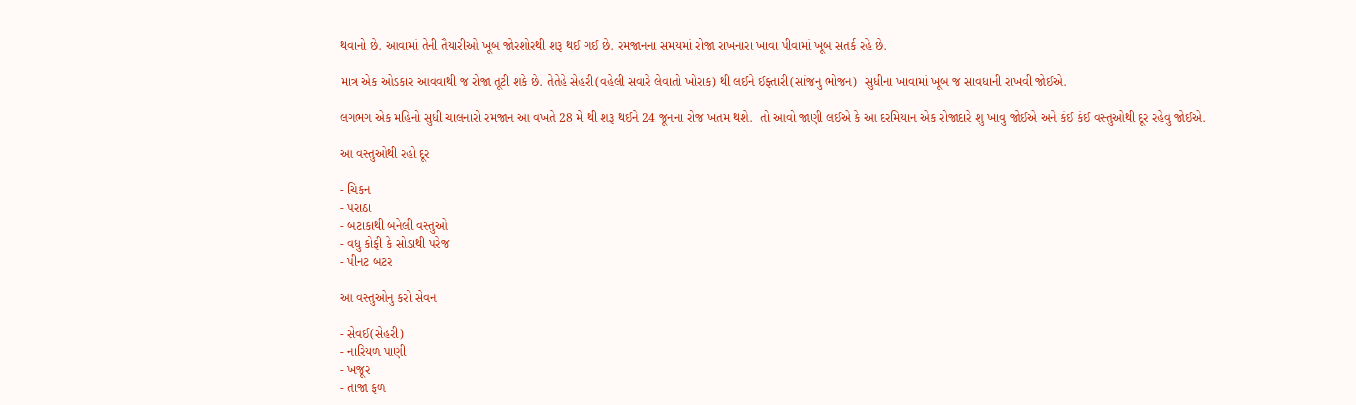થવાનો છે. આવામાં તેની તૈયારીઓ ખૂબ જોરશોરથી શરૂ થઈ ગઈ છે. રમજાનના સમયમાં રોજા રાખનારા ખાવા પીવામાં ખૂબ સતર્ક રહે છે.

માત્ર એક ઓડકાર આવવાથી જ રોજા તૂટી શકે છે. તેતેહે સેહરી(વહેલી સવારે લેવાતો ખોરાક) થી લઈને ઈફ્તારી(સાંજનુ ભોજન)  સુધીના ખાવામાં ખૂબ જ સાવધાની રાખવી જોઈએ.

લગભગ એક મહિનો સુધી ચાલનારો રમજાન આ વખતે 28 મે થી શરૂ થઈને 24 જૂનના રોજ ખતમ થશે.  તો આવો જાણી લઈએ કે આ દરમિયાન એક રોજાદારે શુ ખાવુ જોઈએ અને કંઈ કંઈ વસ્તુઓથી દૂર રહેવુ જોઈએ.

આ વસ્તુઓથી રહો દૂર

- ચિકન
- પરાઠા
- બટાકાથી બનેલી વસ્તુઓ
- વધુ કોફી કે સોડાથી પરેજ
- પીનટ બટર

આ વસ્તુઓનુ કરો સેવન

- સેવઈ(સેહરી)
- નારિયળ પાણી
- ખજૂર
- તાજા ફળ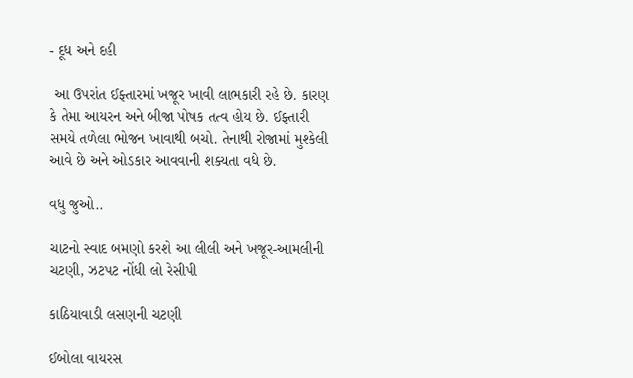- દૂધ અને દહી

 આ ઉપરાંત ઈફ્તારમાં ખજૂર ખાવી લાભકારી રહે છે. કારણ કે તેમા આયરન અને બીજા પોષક તત્વ હોય છે. ઈફ્તારી સમયે તળેલા ભોજન ખાવાથી બચો. તેનાથી રોજામાં મુશ્કેલી આવે છે અને ઓડકાર આવવાની શક્યતા વધે છે.

વધુ જુઓ..

ચાટનો સ્વાદ બમણો કરશે આ લીલી અને ખજૂર-આમલીની ચટણી, ઝટપટ નોંધી લો રેસીપી

કાઠિયાવાડી લસણની ચટણી

ઈબોલા વાયરસ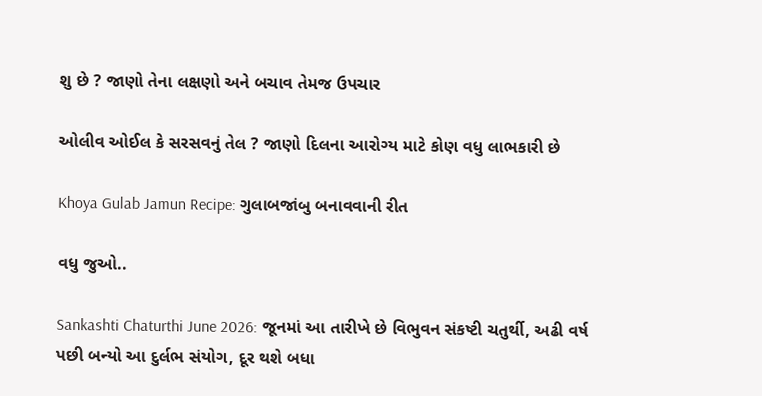શુ છે ? જાણો તેના લક્ષણો અને બચાવ તેમજ ઉપચાર

ઓલીવ ઓઈલ કે સરસવનું તેલ ? જાણો દિલના આરોગ્ય માટે કોણ વધુ લાભકારી છે

Khoya Gulab Jamun Recipe: ગુલાબજાંબુ બનાવવાની રીત

વધુ જુઓ..

Sankashti Chaturthi June 2026: જૂનમાં આ તારીખે છે વિભુવન સંકષ્ટી ચતુર્થી, અઢી વર્ષ પછી બન્યો આ દુર્લભ સંયોગ, દૂર થશે બધા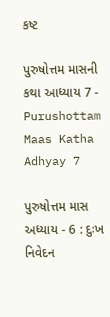કષ્ટ

પુરુષોત્તમ માસની કથા આધ્યાય 7 - Purushottam Maas Katha Adhyay 7

પુરુષોત્તમ માસ અધ્યાય - 6 : દુઃખ નિવેદન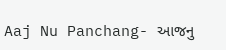Aaj Nu Panchang- આજનુ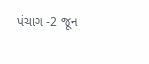પંચાગ -2 જૂન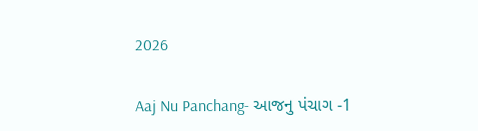2026

Aaj Nu Panchang- આજનુ પંચાગ -1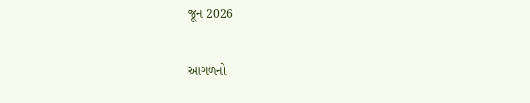જૂન 2026

આગળનો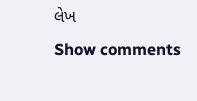લેખ
Show comments